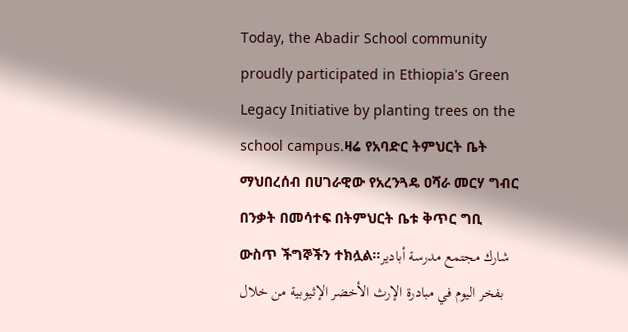Today, the Abadir School community proudly participated in Ethiopia's Green Legacy Initiative by planting trees on the school campus.ዛሬ የአባድር ትምህርት ቤት ማህበረሰብ በሀገራዊው የአረንጓዴ ዐሻራ መርሃ ግብር በንቃት በመሳተፍ በትምህርት ቤቱ ቅጥር ግቢ ውስጥ ችግኞችን ተክሏል።شارك مجتمع مدرسة أبادير بفخر اليوم في مبادرة الإرث الأخضر الإثيوبية من خلال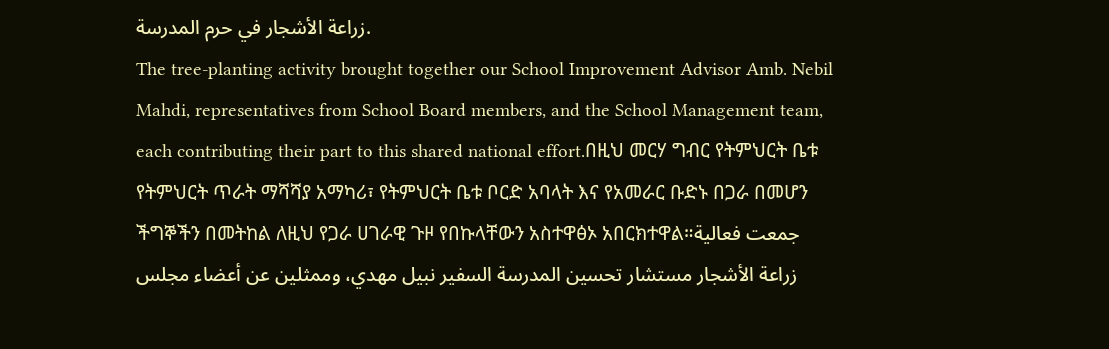زراعة الأشجار في حرم المدرسة.
The tree-planting activity brought together our School Improvement Advisor Amb. Nebil Mahdi, representatives from School Board members, and the School Management team, each contributing their part to this shared national effort.በዚህ መርሃ ግብር የትምህርት ቤቱ የትምህርት ጥራት ማሻሻያ አማካሪ፣ የትምህርት ቤቱ ቦርድ አባላት እና የአመራር ቡድኑ በጋራ በመሆን ችግኞችን በመትከል ለዚህ የጋራ ሀገራዊ ጉዞ የበኩላቸውን አስተዋፅኦ አበርክተዋል።جمعت فعالية زراعة الأشجار مستشار تحسين المدرسة السفير نبيل مهدي، وممثلين عن أعضاء مجلس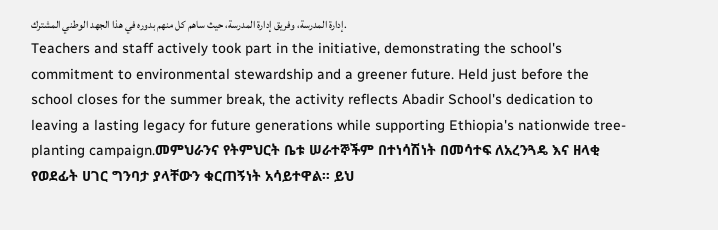إدارة المدرسة، وفريق إدارة المدرسة، حيث ساهم كل منهم بدوره في هذا الجهد الوطني المشترك.
Teachers and staff actively took part in the initiative, demonstrating the school's commitment to environmental stewardship and a greener future. Held just before the school closes for the summer break, the activity reflects Abadir School's dedication to leaving a lasting legacy for future generations while supporting Ethiopia's nationwide tree-planting campaign.መምህራንና የትምህርት ቤቱ ሠራተኞችም በተነሳሽነት በመሳተፍ ለአረንጓዴ እና ዘላቂ የወደፊት ሀገር ግንባታ ያላቸውን ቁርጠኝነት አሳይተዋል። ይህ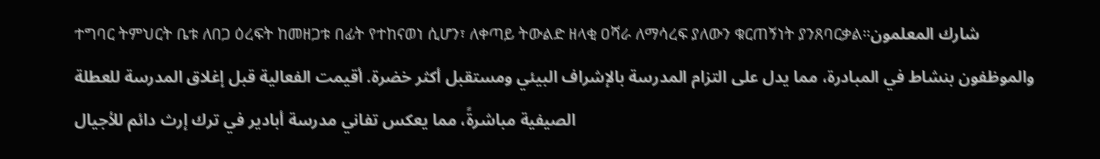ተግባር ትምህርት ቤቱ ለበጋ ዕረፍት ከመዘጋቱ በፊት የተከናወነ ሲሆን፣ ለቀጣይ ትውልድ ዘላቂ ዐሻራ ለማሳረፍ ያለውን ቁርጠኝነት ያንጸባርቃል።شارك المعلمون والموظفون بنشاط في المبادرة، مما يدل على التزام المدرسة بالإشراف البيئي ومستقبل أكثر خضرة. أقيمت الفعالية قبل إغلاق المدرسة للعطلة الصيفية مباشرةً، مما يعكس تفاني مدرسة أبادير في ترك إرث دائم للأجيال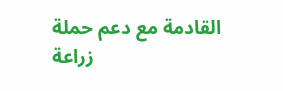القادمة مع دعم حملة زراعة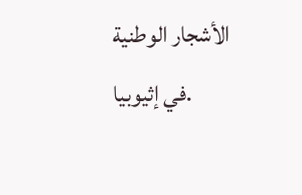الأشجار الوطنية في إثيوبيا.